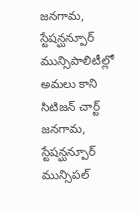జనగామ, స్టేషన్ఘన్పూర్ మున్సిపాలిటీల్లో అమలు కాని సిటిజన్ చార్ట్
జనగామ, స్టేషన్ఘన్పూర్ మున్సిపల్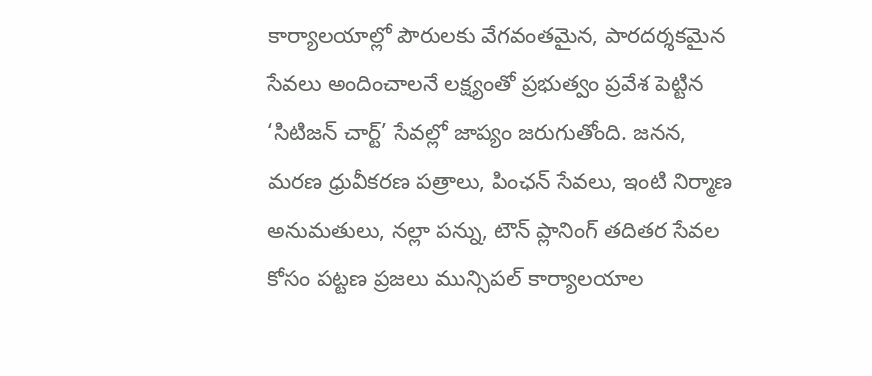కార్యాలయాల్లో పౌరులకు వేగవంతమైన, పారదర్శకమైన సేవలు అందించాలనే లక్ష్యంతో ప్రభుత్వం ప్రవేశ పెట్టిన ‘సిటిజన్ చార్ట్’ సేవల్లో జాప్యం జరుగుతోంది. జనన, మరణ ధ్రువీకరణ పత్రాలు, పింఛన్ సేవలు, ఇంటి నిర్మాణ అనుమతులు, నల్లా పన్ను, టౌన్ ప్లానింగ్ తదితర సేవల కోసం పట్టణ ప్రజలు మున్సిపల్ కార్యాలయాల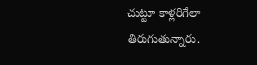చుట్టూ కాళ్లరిగేలా తిరుగుతున్నారు.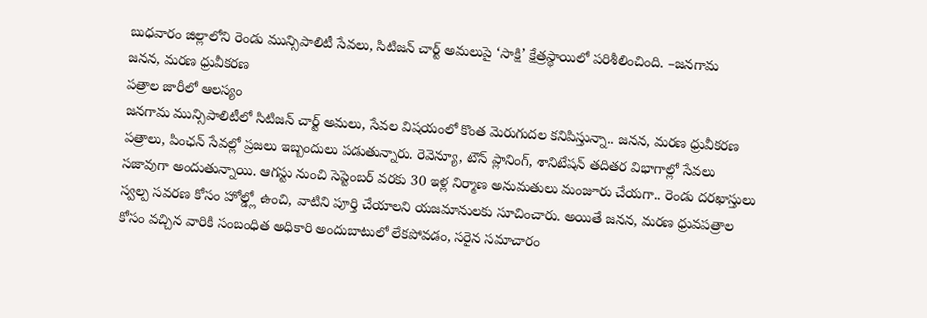బుధవారం జిల్లాలోని రెండు మున్సిపాలిటీ సేవలు, సిటిజన్ చార్ట్ అమలుపై ‘సాక్షి’ క్షేత్రస్థాయిలో పరిశీలించింది. –జనగామ
జనన, మరణ ధ్రువీకరణ
పత్రాల జారీలో ఆలస్యం
జనగామ మున్సిపాలిటీలో సిటిజన్ చార్ట్ అమలు, సేవల విషయంలో కొంత మెరుగుదల కనిపిస్తున్నా.. జనన, మరణ ధ్రువీకరణ పత్రాలు, పింఛన్ సేవల్లో ప్రజలు ఇబ్బందులు పడుతున్నారు. రెవెన్యూ, టౌన్ ప్లానింగ్, శానిటేషన్ తదితర విభాగాల్లో సేవలు సజావుగా అందుతున్నాయి. ఆగస్టు నుంచి సెప్టెంబర్ వరకు 30 ఇళ్ల నిర్మాణ అనుమతులు మంజూరు చేయగా.. రెండు దరఖాస్తులు స్వల్ప సవరణ కోసం హోల్డ్లో ఉంచి, వాటిని పూర్తి చేయాలని యజమానులకు సూచించారు. అయితే జనన, మరణ ధ్రువపత్రాల కోసం వచ్చిన వారికి సంబంధిత అధికారి అందుబాటులో లేకపోవడం, సరైన సమాచారం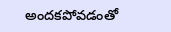అందకపోవడంతో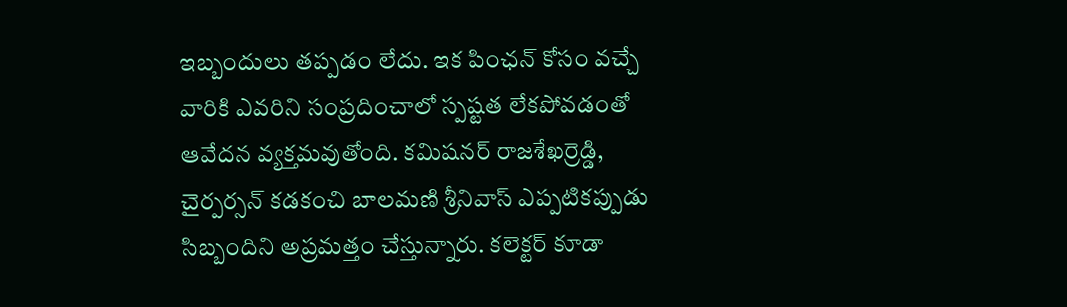ఇబ్బందులు తప్పడం లేదు. ఇక పింఛన్ కోసం వచ్చే వారికి ఎవరిని సంప్రదించాలో స్పష్టత లేకపోవడంతో ఆవేదన వ్యక్తమవుతోంది. కమిషనర్ రాజశేఖర్రెడ్డి, చైర్పర్సన్ కడకంచి బాలమణి శ్రీనివాస్ ఎప్పటికప్పుడు సిబ్బందిని అప్రమత్తం చేస్తున్నారు. కలెక్టర్ కూడా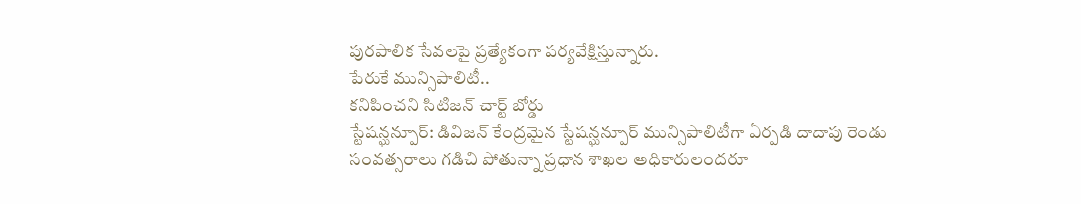పురపాలిక సేవలపై ప్రత్యేకంగా పర్యవేక్షిస్తున్నారు.
పేరుకే మున్సిపాలిటీ..
కనిపించని సిటిజన్ చార్ట్ బోర్డు
స్టేషన్ఘన్పూర్: డివిజన్ కేంద్రమైన స్టేషన్ఘన్పూర్ మున్సిపాలిటీగా ఏర్పడి దాదాపు రెండు సంవత్సరాలు గడిచి పోతున్నా ప్రధాన శాఖల అధికారులందరూ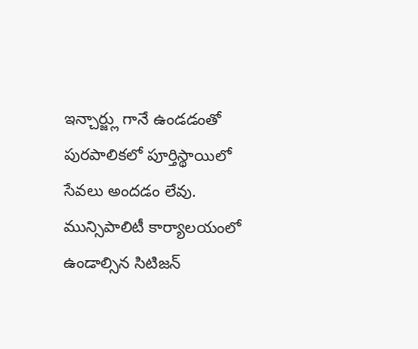ఇన్చార్జ్లు గానే ఉండడంతో పురపాలికలో పూర్తిస్థాయిలో సేవలు అందడం లేవు. మున్సిపాలిటీ కార్యాలయంలో ఉండాల్సిన సిటిజన్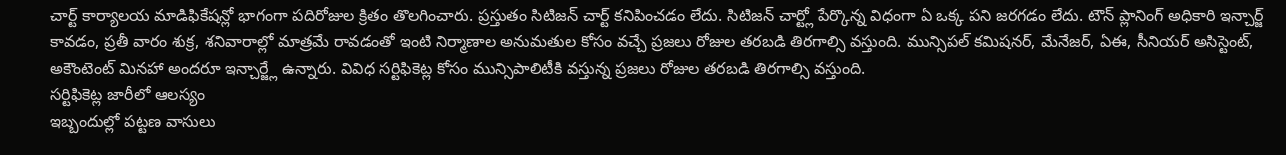చార్ట్ కార్యాలయ మాడిఫికేషన్లో భాగంగా పదిరోజుల క్రితం తొలగించారు. ప్రస్తుతం సిటిజన్ చార్ట్ కనిపించడం లేదు. సిటిజన్ చార్ట్లో పేర్కొన్న విధంగా ఏ ఒక్క పని జరగడం లేదు. టౌన్ ప్లానింగ్ అధికారి ఇన్చార్జ్ కావడం, ప్రతీ వారం శుక్ర, శనివారాల్లో మాత్రమే రావడంతో ఇంటి నిర్మాణాల అనుమతుల కోసం వచ్చే ప్రజలు రోజుల తరబడి తిరగాల్సి వస్తుంది. మున్సిపల్ కమిషనర్, మేనేజర్, ఏఈ, సీనియర్ అసిస్టెంట్, అకౌంటెంట్ మినహా అందరూ ఇన్చార్జ్లే ఉన్నారు. వివిధ సర్టిఫికెట్ల కోసం మున్సిపాలిటీకి వస్తున్న ప్రజలు రోజుల తరబడి తిరగాల్సి వస్తుంది.
సర్టిఫికెట్ల జారీలో ఆలస్యం
ఇబ్బందుల్లో పట్టణ వాసులు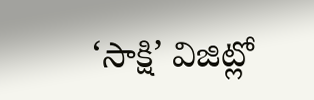‘సాక్షి’ విజిట్లో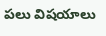పలు విషయాలు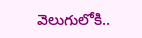వెలుగులోకి..